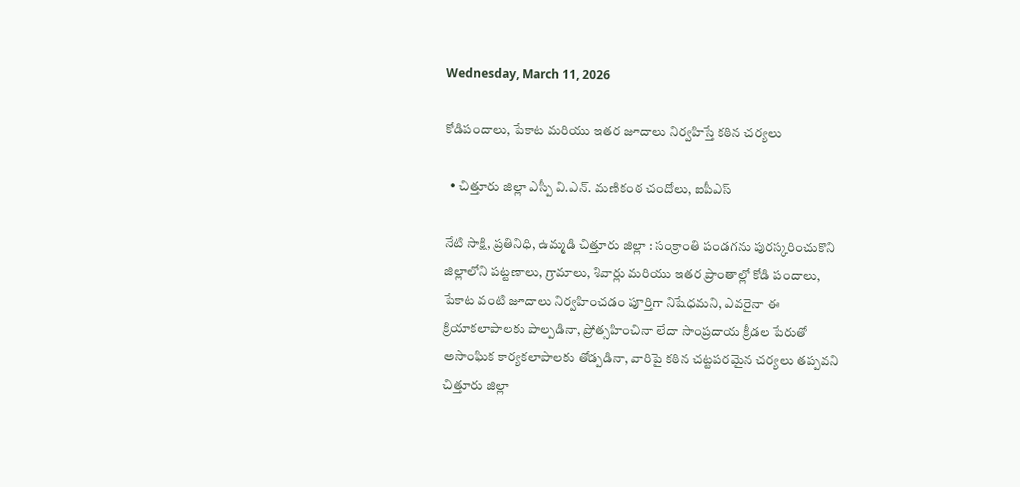Wednesday, March 11, 2026

కోడిపందాలు, పేకాట మరియు ఇతర జూదాలు నిర్వహిస్తే కఠిన చర్యలు

  • చిత్తూరు జిల్లా ఎస్పీ వి.ఎన్. మణికంఠ చందోలు, ఐపీఎస్

నేటి సాక్షి, ప్రతినిధి, ఉమ్మడి చిత్తూరు జిల్లా : సంక్రాంతి పండగను పురస్కరించుకొని జిల్లాలోని పట్టణాలు, గ్రామాలు, శివార్లు మరియు ఇతర ప్రాంతాల్లో కోడి పందాలు, పేకాట వంటి జూదాలు నిర్వహించడం పూర్తిగా నిషేధమని, ఎవరైనా ఈ క్రియాకలాపాలకు పాల్పడినా, ప్రోత్సహించినా లేదా సాంప్రదాయ క్రీడల పేరుతో అసాంఘిక కార్యకలాపాలకు తోడ్పడినా, వారిపై కఠిన చట్టపరమైన చర్యలు తప్పవని చిత్తూరు జిల్లా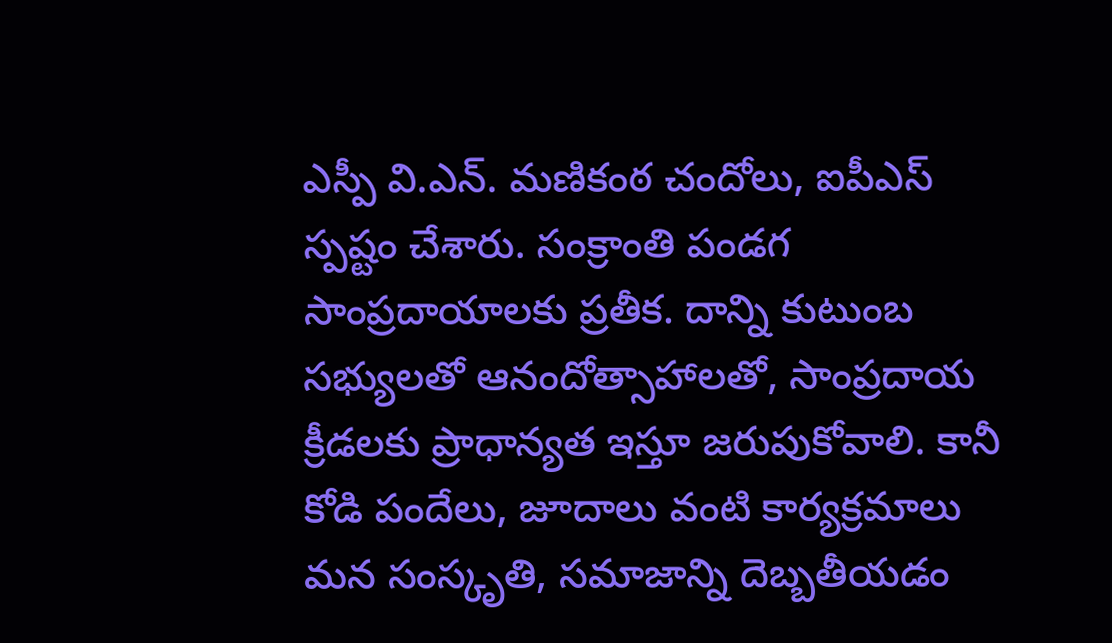ఎస్పీ వి.ఎన్. మణికంఠ చందోలు, ఐపీఎస్ స్పష్టం చేశారు. సంక్రాంతి పండగ సాంప్రదాయాలకు ప్రతీక. దాన్ని కుటుంబ సభ్యులతో ఆనందోత్సాహాలతో, సాంప్రదాయ క్రీడలకు ప్రాధాన్యత ఇస్తూ జరుపుకోవాలి. కానీ కోడి పందేలు, జూదాలు వంటి కార్యక్రమాలు మన సంస్కృతి, సమాజాన్ని దెబ్బతీయడం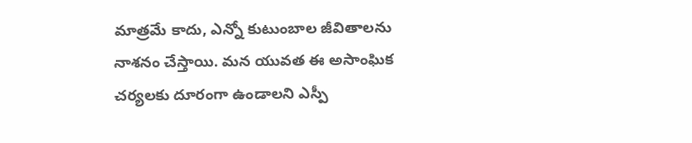మాత్రమే కాదు, ఎన్నో కుటుంబాల జీవితాలను నాశనం చేస్తాయి. మన యువత ఈ అసాంఘిక చర్యలకు దూరంగా ఉండాలని ఎస్పీ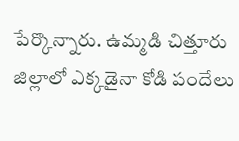పేర్కొన్నారు. ఉమ్మడి చిత్తూరు జిల్లాలో ఎక్కడైనా కోడి పందేలు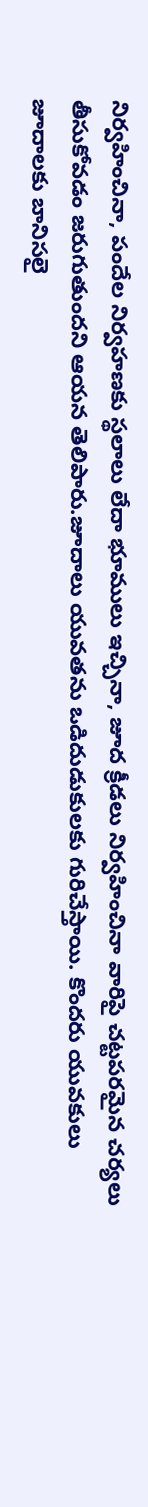నిర్వహించినా, పందేల నిర్వహణకు స్థలాలు లేదా భూములు ఇచ్చినా, జూద క్రీడలు నిర్వహించినా వారిపై చట్టపరమైన చర్యలు తీసుకోవడం జరుగుతుందని ఆయన తెలిపారు.జూదాలు యువతను ఒడిదుడుకులకు గురిచేస్తాయి. కొందరు యువకులు జూదాలకు బానిసలై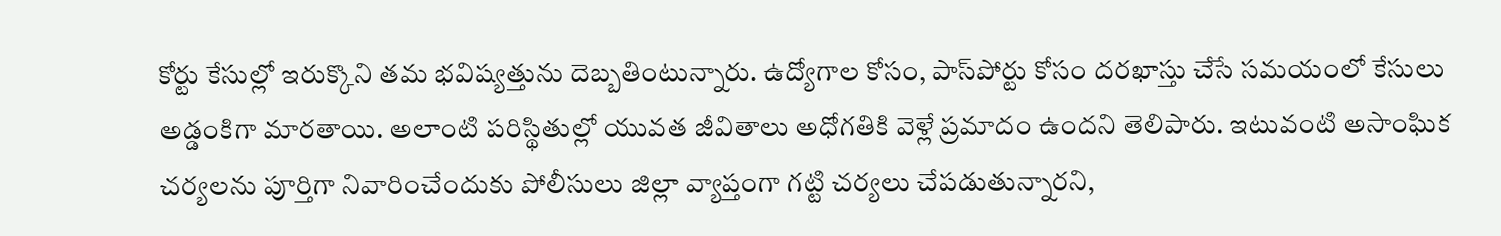కోర్టు కేసుల్లో ఇరుక్కొని తమ భవిష్యత్తును దెబ్బతింటున్నారు. ఉద్యోగాల కోసం, పాస్‌పోర్టు కోసం దరఖాస్తు చేసే సమయంలో కేసులు అడ్డంకిగా మారతాయి. అలాంటి పరిస్థితుల్లో యువత జీవితాలు అధోగతికి వెళ్లే ప్రమాదం ఉందని తెలిపారు. ఇటువంటి అసాంఘిక చర్యలను పూర్తిగా నివారించేందుకు పోలీసులు జిల్లా వ్యాప్తంగా గట్టి చర్యలు చేపడుతున్నారని,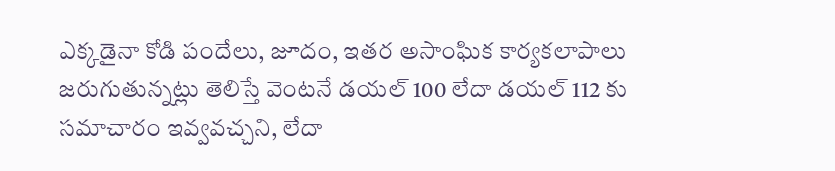ఎక్కడైనా కోడి పందేలు, జూదం, ఇతర అసాంఘిక కార్యకలాపాలు జరుగుతున్నట్లు తెలిస్తే వెంటనే డయల్ 100 లేదా డయల్ 112 కు సమాచారం ఇవ్వవచ్చని, లేదా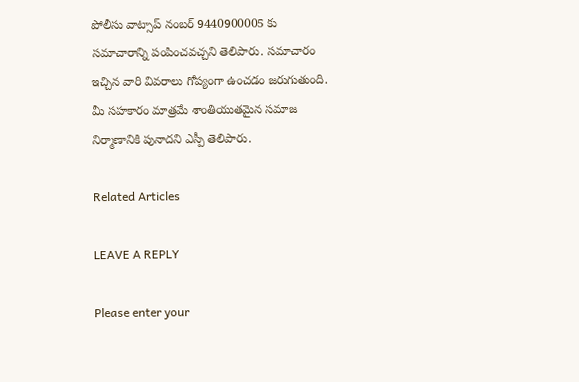పోలీసు వాట్సాప్ నంబర్ 9440900005 కు సమాచారాన్ని పంపించవచ్చని తెలిపారు. సమాచారం ఇచ్చిన వారి వివరాలు గోప్యంగా ఉంచడం జరుగుతుంది. మీ సహకారం మాత్రమే శాంతియుతమైన సమాజ నిర్మాణానికి పునాదని ఎస్పీ తెలిపారు.

Related Articles

LEAVE A REPLY

Please enter your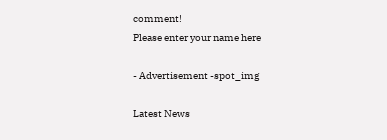comment!
Please enter your name here

- Advertisement -spot_img

Latest News